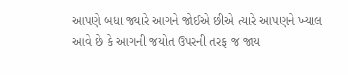આપણે બધા જ્યારે આગને જોઈએ છીએ ત્યારે આપણને ખ્યાલ આવે છે કે આગની જયોત ઉપરની તરફ જ જાય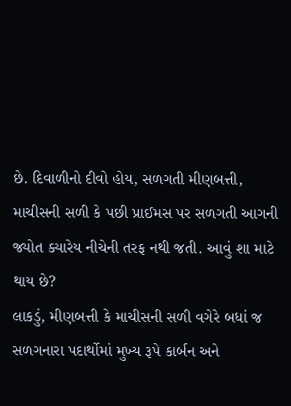છે. દિવાળીનો દીવો હોય, સળગતી મીણબત્તી, માચીસની સળી કે પછી પ્રાઈમસ પર સળગતી આગની જ્યોત ક્યારેય નીચેની તરફ નથી જતી. આવું શા માટે થાય છે?
લાકડું, મીણબત્તી કે માચીસની સળી વગેરે બધાં જ સળગનારા પદાર્થોમાં મુખ્ય રૂપે કાર્બન અને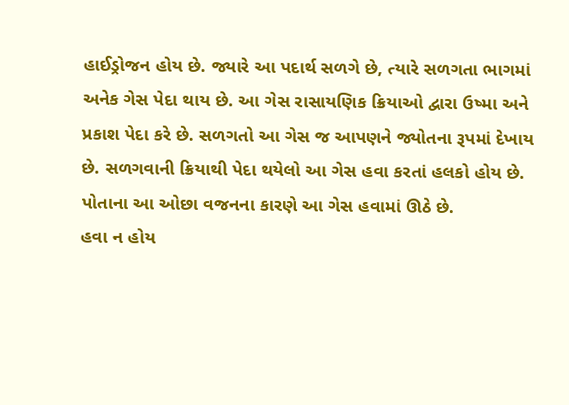હાઈડ્રોજન હોય છે. જ્યારે આ પદાર્થ સળગે છે, ત્યારે સળગતા ભાગમાં અનેક ગેસ પેદા થાય છે. આ ગેસ રાસાયણિક ક્રિયાઓ દ્વારા ઉષ્મા અને પ્રકાશ પેદા કરે છે. સળગતો આ ગેસ જ આપણને જ્યોતના રૂપમાં દેખાય છે. સળગવાની ક્રિયાથી પેદા થયેલો આ ગેસ હવા કરતાં હલકો હોય છે. પોતાના આ ઓછા વજનના કારણે આ ગેસ હવામાં ઊઠે છે.
હવા ન હોય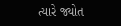ત્યારે જ્યોત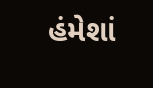હંમેશાં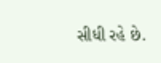સીધી રહે છે.